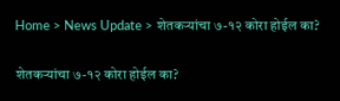Home > News Update > शेतकऱ्यांचा ७-१२ कोरा होईल का?

शेतकऱ्यांचा ७-१२ कोरा होईल का?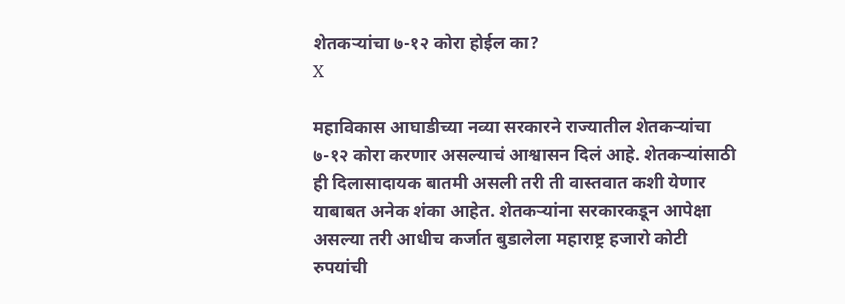शेतकऱ्यांचा ७-१२ कोरा होईल का?
X

महाविकास आघाडीच्या नव्या सरकारने राज्यातील शेतकऱ्यांचा ७-१२ कोरा करणार असल्याचं आश्वासन दिलं आहे. शेतकऱ्यांसाठी ही दिलासादायक बातमी असली तरी ती वास्तवात कशी येणार याबाबत अनेक शंका आहेत. शेतकऱ्यांना सरकारकडून आपेक्षा असल्या तरी आधीच कर्जात बुडालेला महाराष्ट्र हजारो कोटी रुपयांची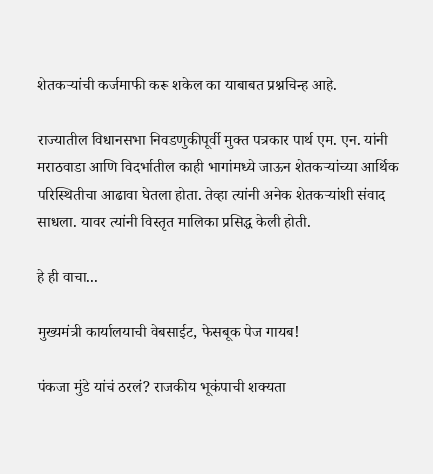शेतकऱ्यांची कर्जमाफी करू शकेल का याबाबत प्रश्नचिन्ह आहे.

राज्यातील विधानसभा निवडणुकीपूर्वी मुक्त पत्रकार पार्थ एम. एन. यांनी मराठवाडा आणि विदर्भातील काही भागांमध्ये जाऊन शेतकऱ्यांच्या आर्थिक परिस्थितीचा आढावा घेतला होता. तेव्हा त्यांनी अनेक शेतकऱ्यांशी संवाद साधला. यावर त्यांनी विस्तृत मालिका प्रसिद्ध केली होती.

हे ही वाचा...

मुख्यमंत्री कार्यालयाची वेबसाईट, फेसबूक पेज गायब!

पंकजा मुंडे यांचं ठरलं? राजकीय भूकंपाची शक्यता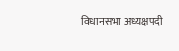विधानसभा अध्यक्षपदी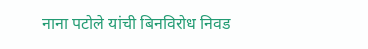नाना पटोले यांची बिनविरोध निवड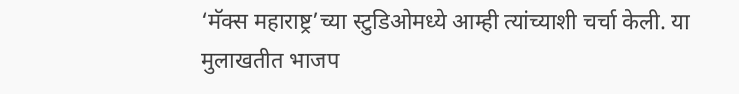‘मॅक्स महाराष्ट्र’च्या स्टुडिओमध्ये आम्ही त्यांच्याशी चर्चा केली. या मुलाखतीत भाजप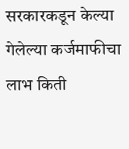सरकारकडून केल्या गेलेल्या कर्जमाफीचा लाभ किती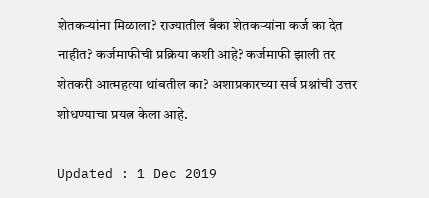शेतकऱ्यांना मिळाला? राज्यातील बँका शेतकऱ्यांना कर्ज का देत नाहीत? कर्जमाफीची प्रक्रिया कशी आहे? कर्जमाफी झाली तर शेतकरी आत्महत्या थांबतील का? अशाप्रकारच्या सर्व प्रश्नांची उत्तर शोधण्याचा प्रयत्न केला आहे.

Updated : 1 Dec 2019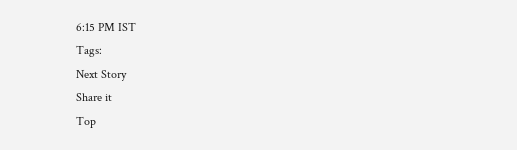6:15 PM IST
Tags:
Next Story
Share it
Top